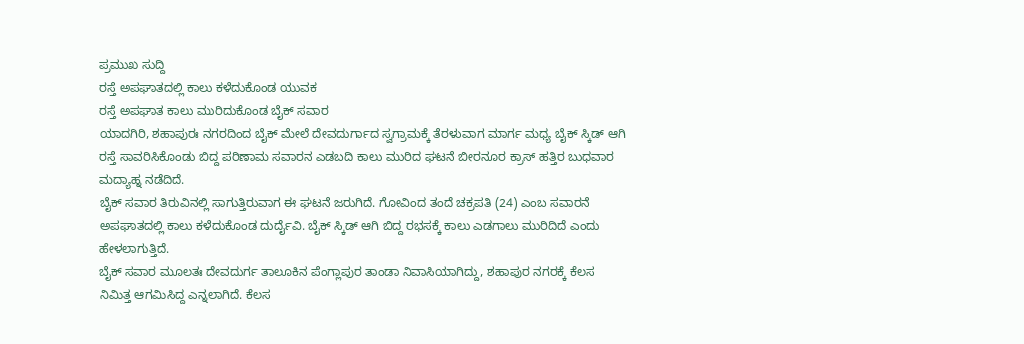ಪ್ರಮುಖ ಸುದ್ದಿ
ರಸ್ತೆ ಅಪಘಾತದಲ್ಲಿ ಕಾಲು ಕಳೆದುಕೊಂಡ ಯುವಕ
ರಸ್ತೆ ಅಪಘಾತ ಕಾಲು ಮುರಿದುಕೊಂಡ ಬೈಕ್ ಸವಾರ
ಯಾದಗಿರಿ, ಶಹಾಪುರಃ ನಗರದಿಂದ ಬೈಕ್ ಮೇಲೆ ದೇವದುರ್ಗಾದ ಸ್ವಗ್ರಾಮಕ್ಕೆ ತೆರಳುವಾಗ ಮಾರ್ಗ ಮಧ್ಯ ಬೈಕ್ ಸ್ಕಿಡ್ ಆಗಿ ರಸ್ತೆ ಸಾವರಿಸಿಕೊಂಡು ಬಿದ್ದ ಪರಿಣಾಮ ಸವಾರನ ಎಡಬದಿ ಕಾಲು ಮುರಿದ ಘಟನೆ ಬೀರನೂರ ಕ್ರಾಸ್ ಹತ್ತಿರ ಬುಧವಾರ ಮದ್ಯಾಹ್ನ ನಡೆದಿದೆ.
ಬೈಕ್ ಸವಾರ ತಿರುವಿನಲ್ಲಿ ಸಾಗುತ್ತಿರುವಾಗ ಈ ಘಟನೆ ಜರುಗಿದೆ. ಗೋವಿಂದ ತಂದೆ ಚಕ್ರಪತಿ (24) ಎಂಬ ಸವಾರನೆ ಅಪಘಾತದಲ್ಲಿ ಕಾಲು ಕಳೆದುಕೊಂಡ ದುರ್ದೈವಿ. ಬೈಕ್ ಸ್ಕಿಡ್ ಆಗಿ ಬಿದ್ದ ರಭಸಕ್ಕೆ ಕಾಲು ಎಡಗಾಲು ಮುರಿದಿದೆ ಎಂದು ಹೇಳಲಾಗುತ್ತಿದೆ.
ಬೈಕ್ ಸವಾರ ಮೂಲತಃ ದೇವದುರ್ಗ ತಾಲೂಕಿನ ಪೆಂಗ್ಲಾಪುರ ತಾಂಡಾ ನಿವಾಸಿಯಾಗಿದ್ದು, ಶಹಾಪುರ ನಗರಕ್ಕೆ ಕೆಲಸ ನಿಮಿತ್ತ ಆಗಮಿಸಿದ್ದ ಎನ್ನಲಾಗಿದೆ. ಕೆಲಸ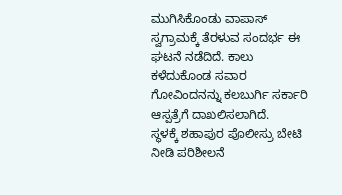ಮುಗಿಸಿಕೊಂಡು ವಾಪಾಸ್ ಸ್ವಗ್ರಾಮಕ್ಕೆ ತೆರಳುವ ಸಂದರ್ಭ ಈ ಘಟನೆ ನಡೆದಿದೆ. ಕಾಲು ಕಳೆದುಕೊಂಡ ಸವಾರ ಗೋವಿಂದನನ್ನು ಕಲಬುರ್ಗಿ ಸರ್ಕಾರಿ ಆಸ್ಪತ್ರೆಗೆ ದಾಖಲಿಸಲಾಗಿದೆ.
ಸ್ಥಳಕ್ಕೆ ಶಹಾಪುರ ಪೊಲೀಸ್ರು ಬೇಟಿ ನೀಡಿ ಪರಿಶೀಲನೆ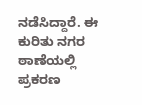ನಡೆಸಿದ್ದಾರೆ. ಈ ಕುರಿತು ನಗರ ಠಾಣೆಯಲ್ಲಿ ಪ್ರಕರಣ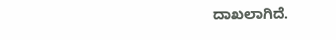ದಾಖಲಾಗಿದೆ.